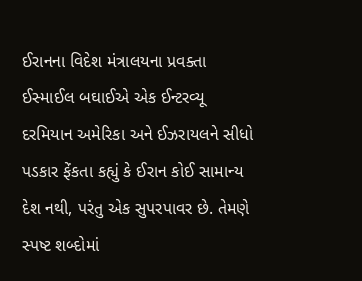ઈરાનના વિદેશ મંત્રાલયના પ્રવક્તા ઈસ્માઈલ બઘાઈએ એક ઈન્ટરવ્યૂ દરમિયાન અમેરિકા અને ઈઝરાયલને સીધો પડકાર ફેંકતા કહ્યું કે ઈરાન કોઈ સામાન્ય દેશ નથી, પરંતુ એક સુપરપાવર છે. તેમણે સ્પષ્ટ શબ્દોમાં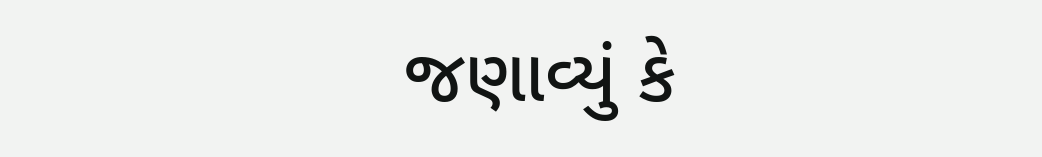જણાવ્યું કે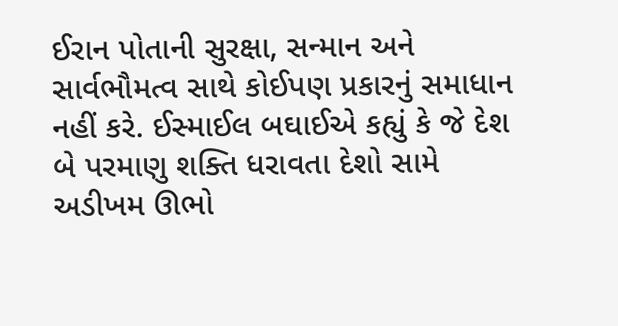ઈરાન પોતાની સુરક્ષા, સન્માન અને સાર્વભૌમત્વ સાથે કોઈપણ પ્રકારનું સમાધાન નહીં કરે. ઈસ્માઈલ બઘાઈએ કહ્યું કે જે દેશ બે પરમાણુ શક્તિ ધરાવતા દેશો સામે અડીખમ ઊભો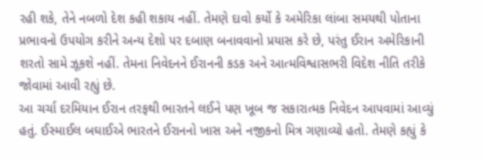રહી શકે, તેને નબળો દેશ કહી શકાય નહીં. તેમણે દાવો કર્યો કે અમેરિકા લાંબા સમયથી પોતાના પ્રભાવનો ઉપયોગ કરીને અન્ય દેશો પર દબાણ બનાવવાનો પ્રયાસ કરે છે, પરંતુ ઈરાન અમેરિકાની શરતો સામે ઝૂકશે નહીં. તેમના નિવેદનને ઈરાનની કડક અને આત્મવિશ્વાસભરી વિદેશ નીતિ તરીકે જોવામાં આવી રહ્યું છે.
આ ચર્ચા દરમિયાન ઈરાન તરફથી ભારતને લઈને પણ ખૂબ જ સકારાત્મક નિવેદન આપવામાં આવ્યું હતું. ઈસ્માઈલ બઘાઈએ ભારતને ઈરાનનો ખાસ અને નજીકનો મિત્ર ગણાવ્યો હતો. તેમણે કહ્યું કે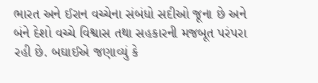ભારત અને ઈરાન વચ્ચેના સંબંધો સદીઓ જૂના છે અને બંને દેશો વચ્ચે વિશ્વાસ તથા સહકારની મજબૂત પરંપરા રહી છે. બઘાઈએ જણાવ્યું કે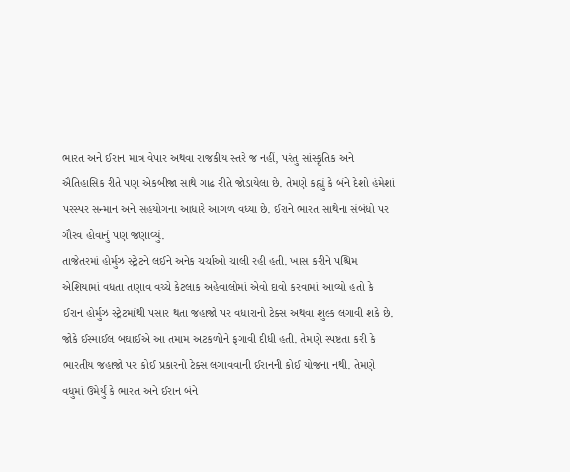ભારત અને ઈરાન માત્ર વેપાર અથવા રાજકીય સ્તરે જ નહીં, પરંતુ સાંસ્કૃતિક અને ઐતિહાસિક રીતે પણ એકબીજા સાથે ગાઢ રીતે જોડાયેલા છે. તેમણે કહ્યું કે બંને દેશો હંમેશાં પરસ્પર સન્માન અને સહયોગના આધારે આગળ વધ્યા છે. ઈરાને ભારત સાથેના સંબંધો પર ગૌરવ હોવાનું પણ જણાવ્યું.
તાજેતરમાં હોર્મુઝ સ્ટ્રેટને લઈને અનેક ચર્ચાઓ ચાલી રહી હતી. ખાસ કરીને પશ્ચિમ એશિયામાં વધતા તણાવ વચ્ચે કેટલાક અહેવાલોમાં એવો દાવો કરવામાં આવ્યો હતો કે ઈરાન હોર્મુઝ સ્ટ્રેટમાંથી પસાર થતા જહાજો પર વધારાનો ટેક્સ અથવા શુલ્ક લગાવી શકે છે. જોકે ઈસ્માઈલ બઘાઈએ આ તમામ અટકળોને ફગાવી દીધી હતી. તેમણે સ્પષ્ટતા કરી કે ભારતીય જહાજો પર કોઈ પ્રકારનો ટેક્સ લગાવવાની ઈરાનની કોઈ યોજના નથી. તેમણે વધુમાં ઉમેર્યું કે ભારત અને ઈરાન બંને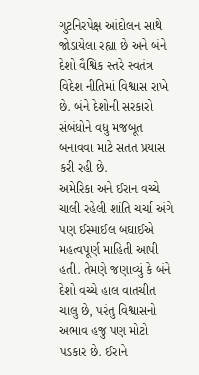ગુટનિરપેક્ષ આંદોલન સાથે જોડાયેલા રહ્યા છે અને બંને દેશો વૈશ્વિક સ્તરે સ્વતંત્ર વિદેશ નીતિમાં વિશ્વાસ રાખે છે. બંને દેશોની સરકારો સંબંધોને વધુ મજબૂત બનાવવા માટે સતત પ્રયાસ કરી રહી છે.
અમેરિકા અને ઈરાન વચ્ચે ચાલી રહેલી શાંતિ ચર્ચા અંગે પણ ઈસ્માઈલ બઘાઈએ મહત્વપૂર્ણ માહિતી આપી હતી. તેમણે જણાવ્યું કે બંને દેશો વચ્ચે હાલ વાતચીત ચાલુ છે, પરંતુ વિશ્વાસનો અભાવ હજુ પણ મોટો પડકાર છે. ઈરાને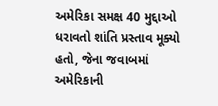અમેરિકા સમક્ષ 40 મુદ્દાઓ ધરાવતો શાંતિ પ્રસ્તાવ મૂક્યો હતો, જેના જવાબમાં અમેરિકાની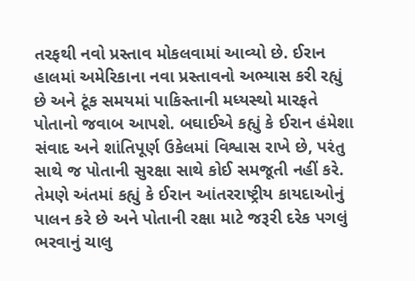તરફથી નવો પ્રસ્તાવ મોકલવામાં આવ્યો છે. ઈરાન હાલમાં અમેરિકાના નવા પ્રસ્તાવનો અભ્યાસ કરી રહ્યું છે અને ટૂંક સમયમાં પાકિસ્તાની મધ્યસ્થો મારફતે પોતાનો જવાબ આપશે. બઘાઈએ કહ્યું કે ઈરાન હંમેશા સંવાદ અને શાંતિપૂર્ણ ઉકેલમાં વિશ્વાસ રાખે છે, પરંતુ સાથે જ પોતાની સુરક્ષા સાથે કોઈ સમજૂતી નહીં કરે. તેમણે અંતમાં કહ્યું કે ઈરાન આંતરરાષ્ટ્રીય કાયદાઓનું પાલન કરે છે અને પોતાની રક્ષા માટે જરૂરી દરેક પગલું ભરવાનું ચાલુ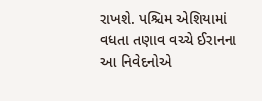રાખશે. પશ્ચિમ એશિયામાં વધતા તણાવ વચ્ચે ઈરાનના આ નિવેદનોએ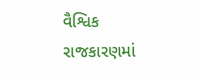વૈશ્વિક રાજકારણમાં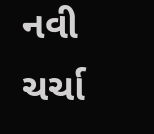નવી ચર્ચા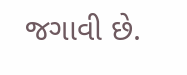જગાવી છે.